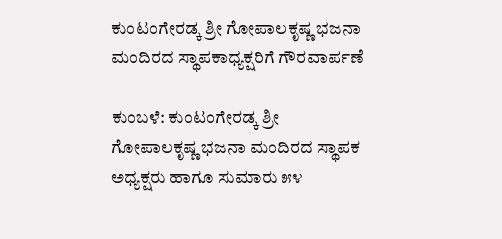ಕುಂಟಂಗೇರಡ್ಕ ಶ್ರೀ ಗೋಪಾಲಕೃಷ್ಣ ಭಜನಾ ಮಂದಿರದ ಸ್ಥಾಪಕಾಧ್ಯಕ್ಷರಿಗೆ ಗೌರವಾರ್ಪಣೆ

ಕುಂಬಳೆ: ಕುಂಟಂಗೇರಡ್ಕ ಶ್ರೀ ಗೋಪಾಲಕೃಷ್ಣ ಭಜನಾ ಮಂದಿರದ ಸ್ಥಾಪಕ ಅಧ್ಯಕ್ಷರು ಹಾಗೂ ಸುಮಾರು ೫೪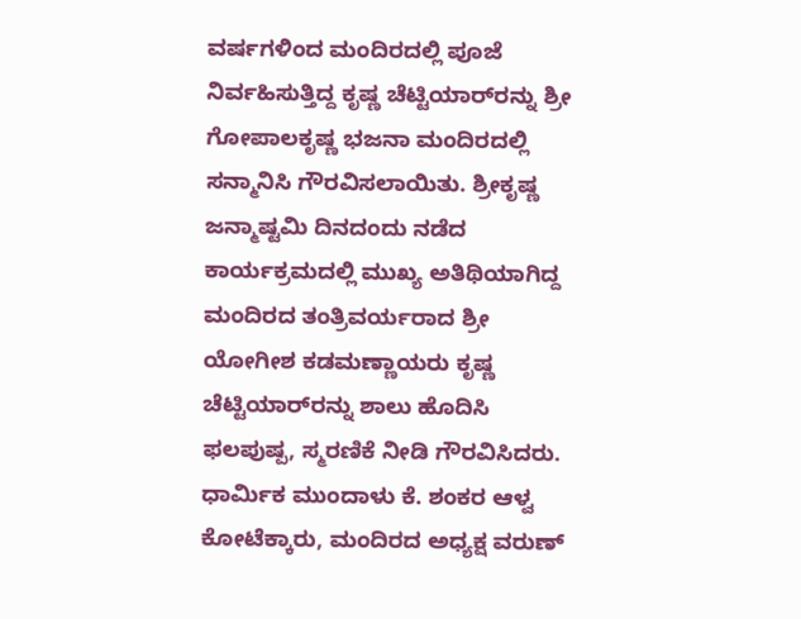ವರ್ಷಗಳಿಂದ ಮಂದಿರದಲ್ಲಿ ಪೂಜೆ ನಿರ್ವಹಿಸುತ್ತಿದ್ದ ಕೃಷ್ಣ ಚೆಟ್ಟಿಯಾರ್‌ರನ್ನು ಶ್ರೀ ಗೋಪಾಲಕೃಷ್ಣ ಭಜನಾ ಮಂದಿರದಲ್ಲಿ   ಸನ್ಮಾನಿಸಿ ಗೌರವಿಸಲಾಯಿತು. ಶ್ರೀಕೃಷ್ಣ ಜನ್ಮಾಷ್ಟಮಿ ದಿನದಂದು ನಡೆದ ಕಾರ್ಯಕ್ರಮದಲ್ಲಿ ಮುಖ್ಯ ಅತಿಥಿಯಾಗಿದ್ದ  ಮಂದಿರದ ತಂತ್ರಿವರ್ಯರಾದ ಶ್ರೀ ಯೋಗೀಶ ಕಡಮಣ್ಣಾಯರು ಕೃಷ್ಣ ಚೆಟ್ಟಿಯಾರ್‌ರನ್ನು ಶಾಲು ಹೊದಿಸಿ  ಫಲಪುಷ್ಪ, ಸ್ಮರಣಿಕೆ ನೀಡಿ ಗೌರವಿಸಿದರು. ಧಾರ್ಮಿಕ ಮುಂದಾಳು ಕೆ. ಶಂಕರ ಆಳ್ವ ಕೋಟೆಕ್ಕಾರು, ಮಂದಿರದ ಅಧ್ಯಕ್ಷ ವರುಣ್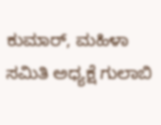ಕುಮಾರ್, ಮಹಿಳಾ ಸಮಿತಿ ಅಧ್ಯಕ್ಷೆ ಗುಲಾಬಿ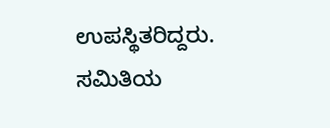ಉಪಸ್ಥಿತರಿದ್ದರು. ಸಮಿತಿಯ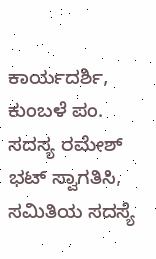ಕಾರ್ಯದರ್ಶಿ, ಕುಂಬಳೆ ಪಂ. ಸದಸ್ಯ ರಮೇಶ್ ಭಟ್ ಸ್ವಾಗತಿಸಿ, ಸಮಿತಿಯ ಸದಸ್ಯೆ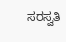ಸರಸ್ವತಿ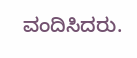ವಂದಿಸಿದರು.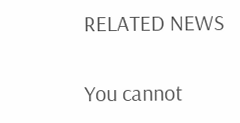RELATED NEWS

You cannot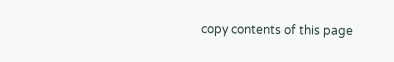copy contents of this page